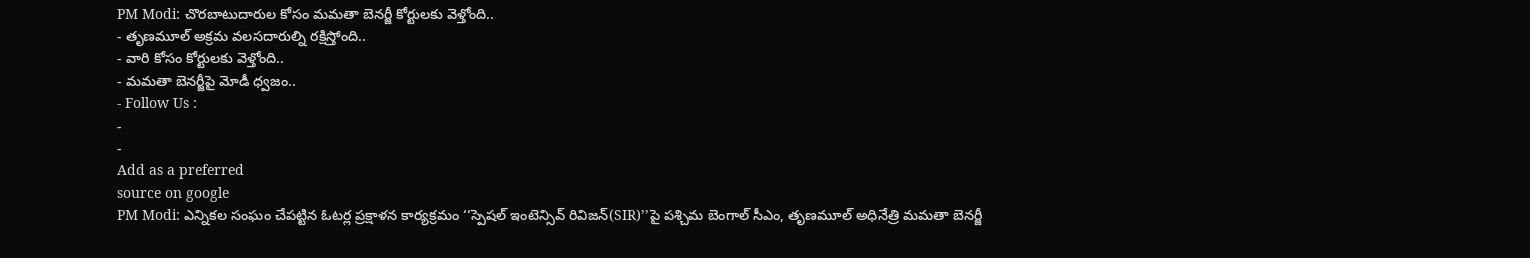PM Modi: చొరబాటుదారుల కోసం మమతా బెనర్జీ కోర్టులకు వెళ్తోంది..
- తృణమూల్ అక్రమ వలసదారుల్ని రక్షిస్తోంది..
- వారి కోసం కోర్టులకు వెళ్తోంది..
- మమతా బెనర్జీపై మోడీ ధ్వజం..
- Follow Us :
-
-
Add as a preferred
source on google
PM Modi: ఎన్నికల సంఘం చేపట్టిన ఓటర్ల ప్రక్షాళన కార్యక్రమం ‘‘స్పెషల్ ఇంటెన్సివ్ రివిజన్(SIR)’’పై పశ్చిమ బెంగాల్ సీఎం, తృణమూల్ అధినేత్రి మమతా బెనర్జీ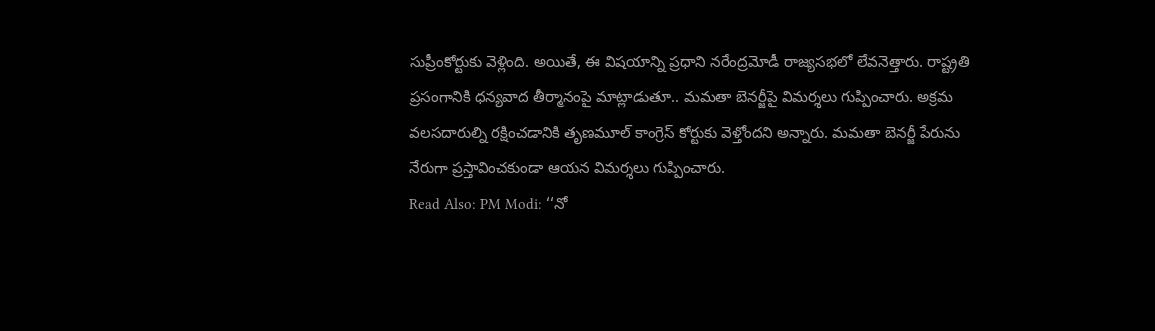సుప్రీంకోర్టుకు వెళ్లింది. అయితే, ఈ విషయాన్ని ప్రధాని నరేంద్రమోడీ రాజ్యసభలో లేవనెత్తారు. రాష్ట్రతి ప్రసంగానికి ధన్యవాద తీర్మానంపై మాట్లాడుతూ.. మమతా బెనర్జీపై విమర్శలు గుప్పించారు. అక్రమ వలసదారుల్ని రక్షించడానికి తృణమూల్ కాంగ్రెస్ కోర్టుకు వెళ్తోందని అన్నారు. మమతా బెనర్జీ పేరును నేరుగా ప్రస్తావించకుండా ఆయన విమర్శలు గుప్పించారు.
Read Also: PM Modi: ‘‘నో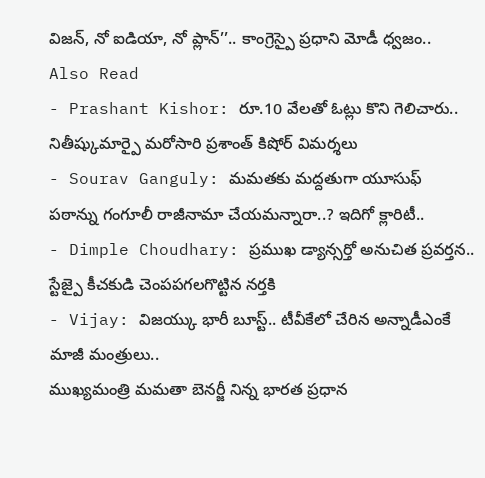విజన్, నో ఐడియా, నో ప్లాన్’’.. కాంగ్రెస్పై ప్రధాని మోడీ ధ్వజం..
Also Read
- Prashant Kishor: రూ.10 వేలతో ఓట్లు కొని గెలిచారు.. నితీష్కుమార్పై మరోసారి ప్రశాంత్ కిషోర్ విమర్శలు
- Sourav Ganguly: మమతకు మద్దతుగా యూసుఫ్ పఠాన్ను గంగూలీ రాజీనామా చేయమన్నారా..? ఇదిగో క్లారిటీ..
- Dimple Choudhary: ప్రముఖ డ్యాన్సర్తో అనుచిత ప్రవర్తన.. స్టేజ్పై కీచకుడి చెంపపగలగొట్టిన నర్తకి
- Vijay: విజయ్కు భారీ బూస్ట్.. టీవీకేలో చేరిన అన్నాడీఎంకే మాజీ మంత్రులు..
ముఖ్యమంత్రి మమతా బెనర్జీ నిన్న భారత ప్రధాన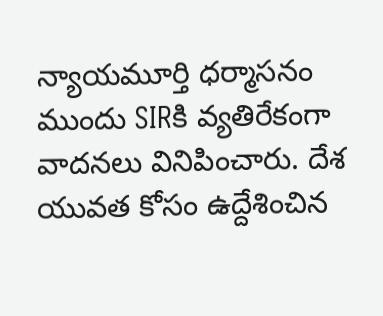న్యాయమూర్తి ధర్మాసనం ముందు SIRకి వ్యతిరేకంగా వాదనలు వినిపించారు. దేశ యువత కోసం ఉద్దేశించిన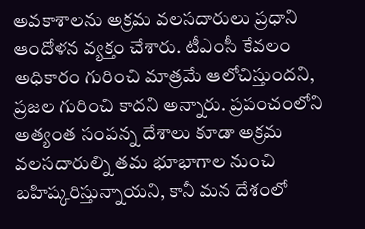అవకాశాలను అక్రమ వలసదారులు ప్రధాని ఆందోళన వ్యక్తం చేశారు. టీఎంసీ కేవలం అధికారం గురించి మాత్రమే ఆలోచిస్తుందని, ప్రజల గురించి కాదని అన్నారు. ప్రపంచంలోని అత్యంత సంపన్న దేశాలు కూడా అక్రమ వలసదారుల్ని తమ భూభాగాల నుంచి బహిష్కరిస్తున్నాయని, కానీ మన దేశంలో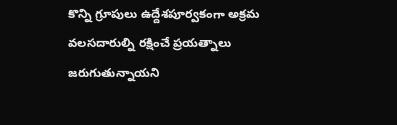కొన్ని గ్రూపులు ఉద్దేశపూర్వకంగా అక్రమ వలసదారుల్ని రక్షించే ప్రయత్నాలు జరుగుతున్నాయని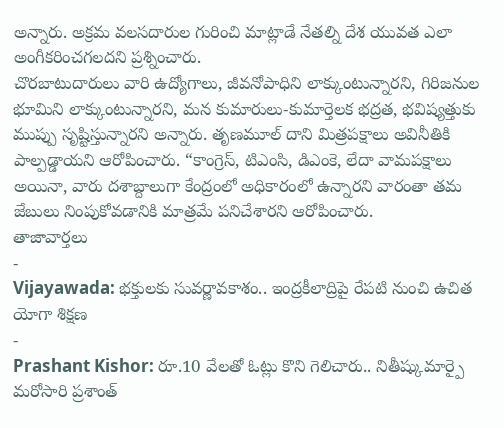అన్నారు. అక్రమ వలసదారుల గురించి మాట్లాడే నేతల్ని దేశ యువత ఎలా అంగీకరించగలదని ప్రశ్నించారు.
చొరబాటుదారులు వారి ఉద్యోగాలు, జీవనోపాధిని లాక్కుంటున్నారని, గిరిజనుల భూమిని లాక్కుంటున్నారని, మన కుమారులు-కుమార్తెలక భద్రత, భవిష్యత్తుకు ముప్పు సృష్టిస్తున్నారని అన్నారు. తృణమూల్ దాని మిత్రపక్షాలు అవినీతికి పాల్పడ్డాయని ఆరోపించారు. “కాంగ్రెస్, టిఎంసి, డిఎంకె, లేదా వామపక్షాలు అయినా, వారు దశాబ్దాలుగా కేంద్రంలో అధికారంలో ఉన్నారని వారంతా తమ జేబులు నింపుకోవడానికి మాత్రమే పనిచేశారని ఆరోపించారు.
తాజావార్తలు
-
Vijayawada: భక్తులకు సువర్ణావకాశం.. ఇంద్రకీలాద్రిపై రేపటి నుంచి ఉచిత యోగా శిక్షణ
-
Prashant Kishor: రూ.10 వేలతో ఓట్లు కొని గెలిచారు.. నితీష్కుమార్పై మరోసారి ప్రశాంత్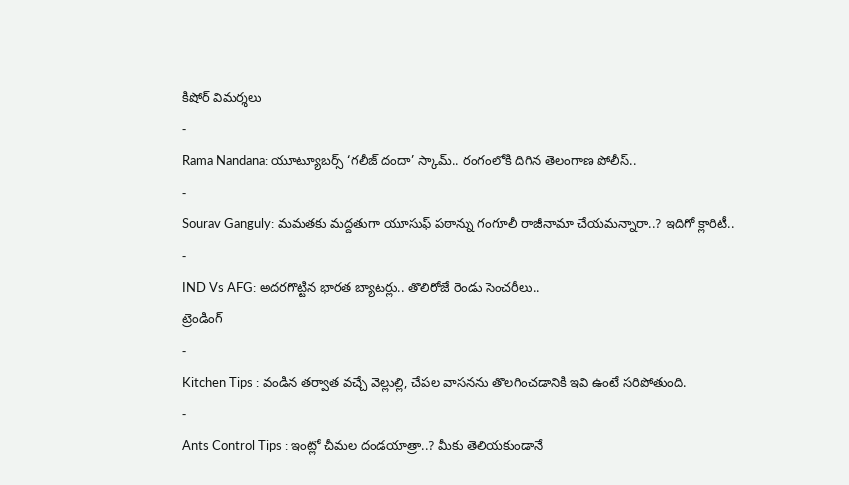కిషోర్ విమర్శలు
-
Rama Nandana: యూట్యూబర్స్ ‘గలీజ్ దందా’ స్కామ్.. రంగంలోకి దిగిన తెలంగాణ పోలీస్..
-
Sourav Ganguly: మమతకు మద్దతుగా యూసుఫ్ పఠాన్ను గంగూలీ రాజీనామా చేయమన్నారా..? ఇదిగో క్లారిటీ..
-
IND Vs AFG: అదరగొట్టిన భారత బ్యాటర్లు.. తొలిరోజే రెండు సెంచరీలు..
ట్రెండింగ్
-
Kitchen Tips : వండిన తర్వాత వచ్చే వెల్లుల్లి, చేపల వాసనను తొలగించడానికి ఇవి ఉంటే సరిపోతుంది.
-
Ants Control Tips : ఇంట్లో చీమల దండయాత్రా..? మీకు తెలియకుండానే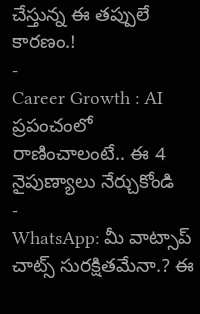చేస్తున్న ఈ తప్పులే కారణం.!
-
Career Growth : AI ప్రపంచంలో రాణించాలంటే.. ఈ 4 నైపుణ్యాలు నేర్చుకోండి
-
WhatsApp: మీ వాట్సాప్ చాట్స్ సురక్షితమేనా.? ఈ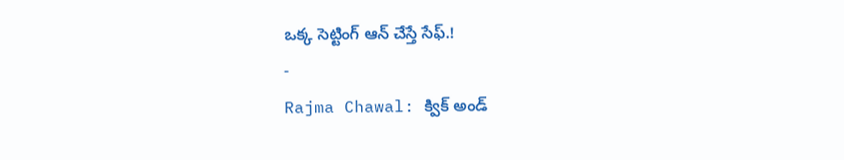ఒక్క సెట్టింగ్ ఆన్ చేస్తే సేఫ్.!
-
Rajma Chawal: క్విక్ అండ్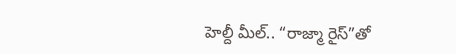హెల్దీ మీల్.. “రాజ్మా రైస్”తో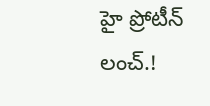హై ప్రోటీన్ లంచ్.!